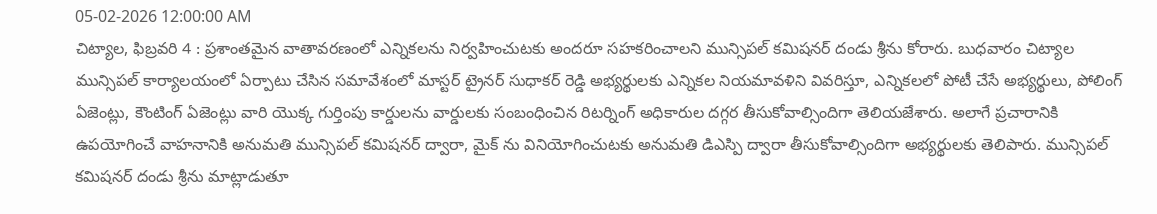05-02-2026 12:00:00 AM
చిట్యాల, ఫిబ్రవరి 4 : ప్రశాంతమైన వాతావరణంలో ఎన్నికలను నిర్వహించుటకు అందరూ సహకరించాలని మున్సిపల్ కమిషనర్ దండు శ్రీను కోరారు. బుధవారం చిట్యాల మున్సిపల్ కార్యాలయంలో ఏర్పాటు చేసిన సమావేశంలో మాస్టర్ ట్రైనర్ సుధాకర్ రెడ్డి అభ్యర్థులకు ఎన్నికల నియమావళిని వివరిస్తూ, ఎన్నికలలో పోటీ చేసే అభ్యర్థులు, పోలింగ్ ఏజెంట్లు, కౌంటింగ్ ఏజెంట్లు వారి యొక్క గుర్తింపు కార్డులను వార్డులకు సంబంధించిన రిటర్నింగ్ అధికారుల దగ్గర తీసుకోవాల్సిందిగా తెలియజేశారు. అలాగే ప్రచారానికి ఉపయోగించే వాహనానికి అనుమతి మున్సిపల్ కమిషనర్ ద్వారా, మైక్ ను వినియోగించుటకు అనుమతి డిఎస్పి ద్వారా తీసుకోవాల్సిందిగా అభ్యర్థులకు తెలిపారు. మున్సిపల్ కమిషనర్ దండు శ్రీను మాట్లాడుతూ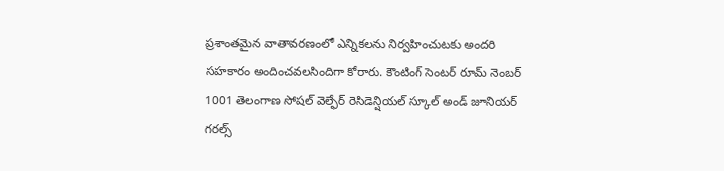ప్రశాంతమైన వాతావరణంలో ఎన్నికలను నిర్వహించుటకు అందరి సహకారం అందించవలసిందిగా కోరారు. కౌంటింగ్ సెంటర్ రూమ్ నెంబర్ 1001 తెలంగాణ సోషల్ వెల్ఫేర్ రెసిడెన్షియల్ స్కూల్ అండ్ జూనియర్ గరల్స్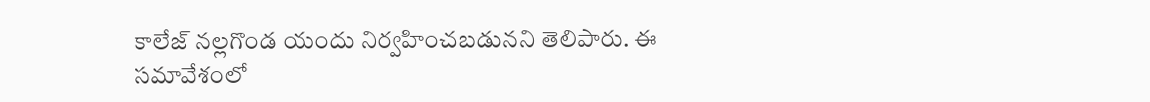కాలేజ్ నల్లగొండ యందు నిర్వహించబడునని తెలిపారు. ఈ సమావేశంలో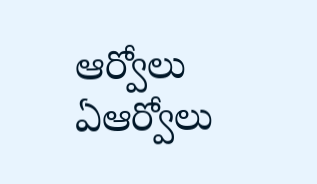ఆర్వోలు ఏఆర్వోలు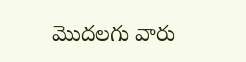మొదలగు వారు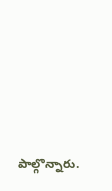పాల్గొన్నారు.